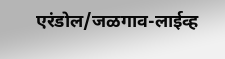एरंडोल/जळगाव-लाईव्ह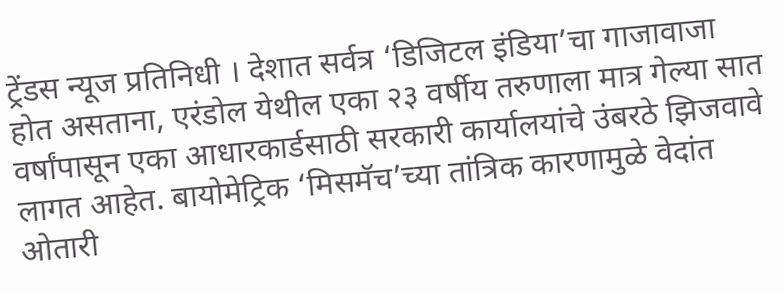ट्रेंडस न्यूज प्रतिनिधी । देशात सर्वत्र ‘डिजिटल इंडिया’चा गाजावाजा होत असताना, एरंडोल येथील एका २३ वर्षीय तरुणाला मात्र गेल्या सात वर्षांपासून एका आधारकार्डसाठी सरकारी कार्यालयांचे उंबरठे झिजवावे लागत आहेत. बायोमेट्रिक ‘मिसमॅच’च्या तांत्रिक कारणामुळे वेदांत ओतारी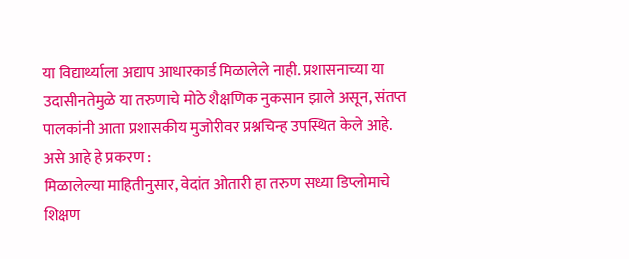या विद्यार्थ्याला अद्याप आधारकार्ड मिळालेले नाही. प्रशासनाच्या या उदासीनतेमुळे या तरुणाचे मोठे शैक्षणिक नुकसान झाले असून, संतप्त पालकांनी आता प्रशासकीय मुजोरीवर प्रश्नचिन्ह उपस्थित केले आहे.
असे आहे हे प्रकरण :
मिळालेल्या माहितीनुसार, वेदांत ओतारी हा तरुण सध्या डिप्लोमाचे शिक्षण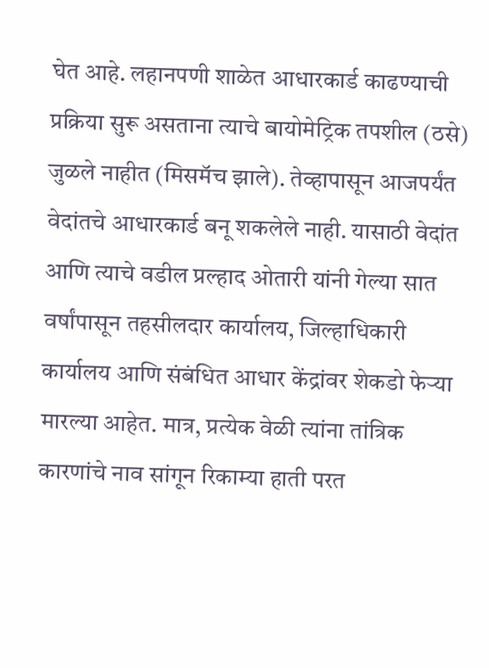घेत आहे. लहानपणी शाळेत आधारकार्ड काढण्याची प्रक्रिया सुरू असताना त्याचे बायोमेट्रिक तपशील (ठसे) जुळले नाहीत (मिसमॅच झाले). तेव्हापासून आजपर्यंत वेदांतचे आधारकार्ड बनू शकलेले नाही. यासाठी वेदांत आणि त्याचे वडील प्रल्हाद ओतारी यांनी गेल्या सात वर्षांपासून तहसीलदार कार्यालय, जिल्हाधिकारी कार्यालय आणि संबंधित आधार केंद्रांवर शेकडो फेऱ्या मारल्या आहेत. मात्र, प्रत्येक वेळी त्यांना तांत्रिक कारणांचे नाव सांगून रिकाम्या हाती परत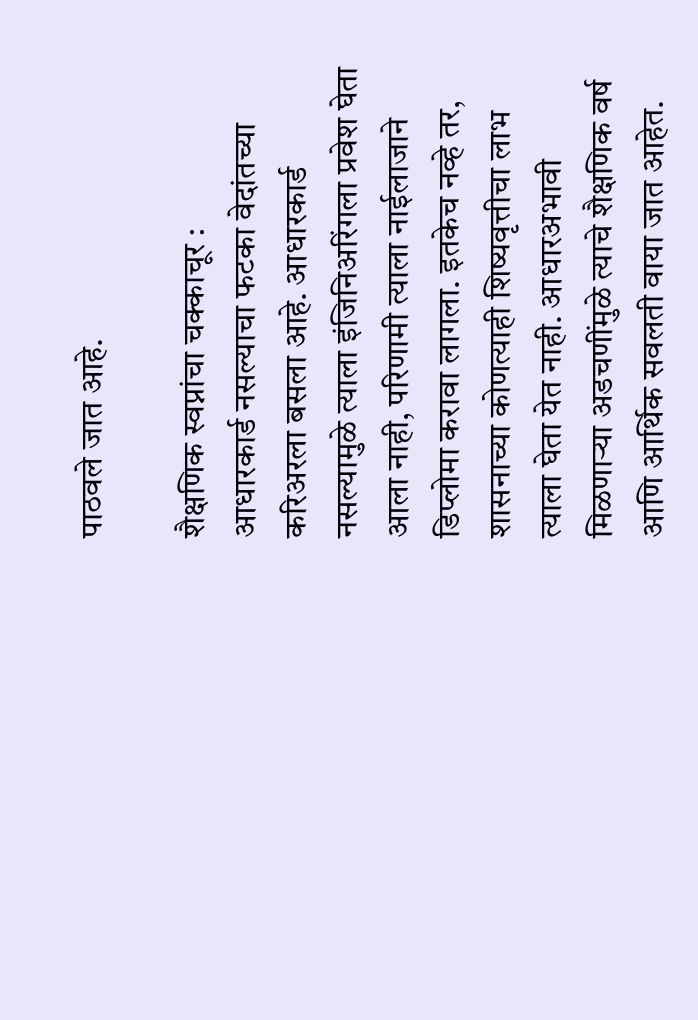पाठवले जात आहे.

शैक्षणिक स्वप्नांचा चक्काचूर :
आधारकार्ड नसल्याचा फटका वेदांतच्या करिअरला बसला आहे. आधारकार्ड नसल्यामुळे त्याला इंजिनिअरिंगला प्रवेश घेता आला नाही, परिणामी त्याला नाईलाजाने डिप्लोमा करावा लागला. इतकेच नव्हे तर, शासनाच्या कोणत्याही शिष्यवृत्तीचा लाभ त्याला घेता येत नाही. आधारअभावी मिळणाऱ्या अडचणींमुळे त्याचे शैक्षणिक वर्ष आणि आर्थिक सवलती वाया जात आहेत.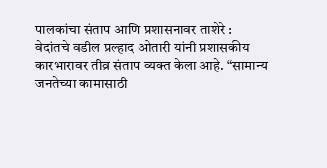पालकांचा संताप आणि प्रशासनावर ताशेरे :
वेदांतचे वडील प्रल्हाद ओतारी यांनी प्रशासकीय कारभारावर तीव्र संताप व्यक्त केला आहे. “सामान्य जनतेच्या कामासाठी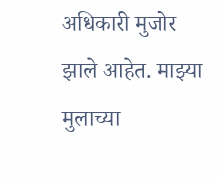अधिकारी मुजोर झाले आहेत. माझ्या मुलाच्या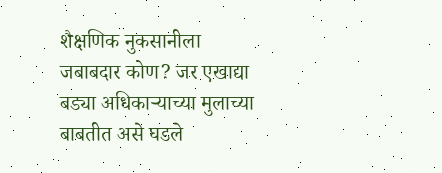शैक्षणिक नुकसानीला जबाबदार कोण? जर एखाद्या बड्या अधिकाऱ्याच्या मुलाच्या बाबतीत असे घडले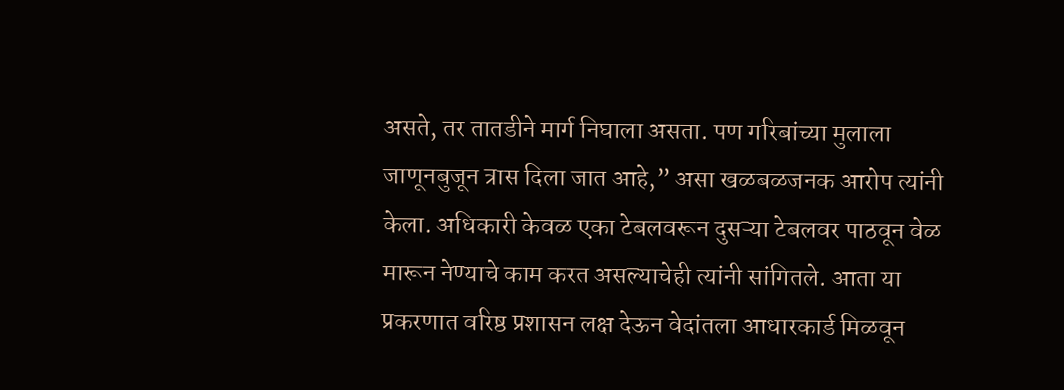असते, तर तातडीने मार्ग निघाला असता. पण गरिबांच्या मुलाला जाणूनबुजून त्रास दिला जात आहे,” असा खळबळजनक आरोप त्यांनी केला. अधिकारी केवळ एका टेबलवरून दुसऱ्या टेबलवर पाठवून वेळ मारून नेण्याचे काम करत असल्याचेही त्यांनी सांगितले. आता या प्रकरणात वरिष्ठ प्रशासन लक्ष देऊन वेदांतला आधारकार्ड मिळवून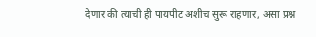देणार की त्याची ही पायपीट अशीच सुरू राहणार, असा प्रश्न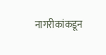नागरीकांकडून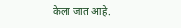केला जात आहे.